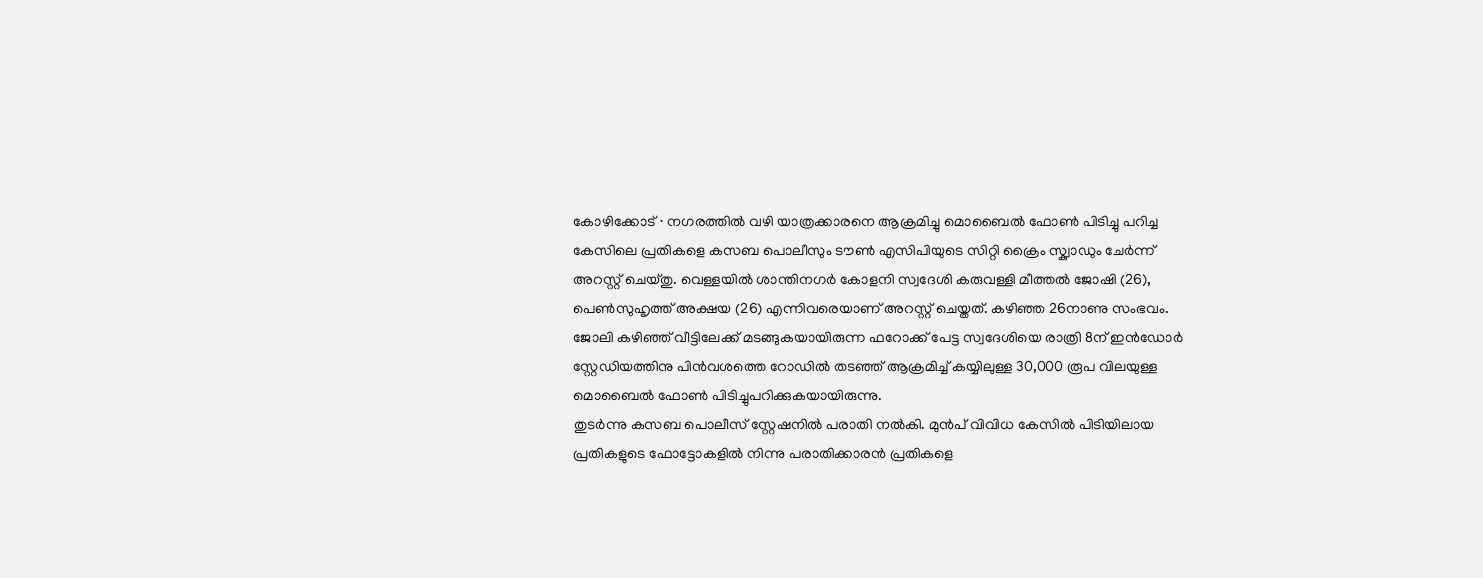കോഴിക്കോട് ∙ നഗരത്തിൽ വഴി യാത്രക്കാരനെ ആക്രമിച്ചു മൊബൈൽ ഫോൺ പിടിച്ചു പറിച്ച കേസിലെ പ്രതികളെ കസബ പൊലീസും ടൗൺ എസിപിയുടെ സിറ്റി ക്രൈം സ്ക്വാഡും ചേർന്ന് അറസ്റ്റ് ചെയ്തു. വെള്ളയിൽ ശാന്തിനഗർ കോളനി സ്വദേശി കരുവള്ളി മീത്തൽ ജോഷി (26), പെൺസുഹൃത്ത് അക്ഷയ (26) എന്നിവരെയാണ് അറസ്റ്റ് ചെയ്തത്. കഴിഞ്ഞ 26നാണു സംഭവം. ജോലി കഴിഞ്ഞ് വീട്ടിലേക്ക് മടങ്ങുകയായിരുന്ന ഫറോക്ക് പേട്ട സ്വദേശിയെ രാത്രി 8ന് ഇൻഡോർ സ്റ്റേഡിയത്തിനു പിൻവശത്തെ റോഡിൽ തടഞ്ഞ് ആക്രമിച്ച് കയ്യിലുള്ള 30,000 രൂപ വിലയുള്ള മൊബൈൽ ഫോൺ പിടിച്ചുപറിക്കുകയായിരുന്നു.
തുടർന്നു കസബ പൊലീസ് സ്റ്റേഷനിൽ പരാതി നൽകി. മുൻപ് വിവിധ കേസിൽ പിടിയിലായ പ്രതികളുടെ ഫോട്ടോകളിൽ നിന്നു പരാതിക്കാരൻ പ്രതികളെ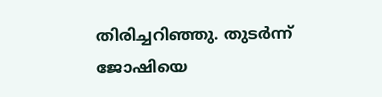തിരിച്ചറിഞ്ഞു. തുടർന്ന് ജോഷിയെ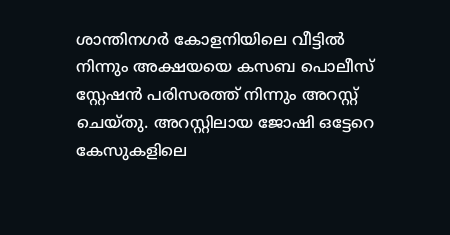ശാന്തിനഗർ കോളനിയിലെ വീട്ടിൽ നിന്നും അക്ഷയയെ കസബ പൊലീസ് സ്റ്റേഷൻ പരിസരത്ത് നിന്നും അറസ്റ്റ് ചെയ്തു. അറസ്റ്റിലായ ജോഷി ഒട്ടേറെ കേസുകളിലെ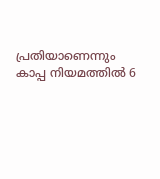പ്രതിയാണെന്നും കാപ്പ നിയമത്തിൽ 6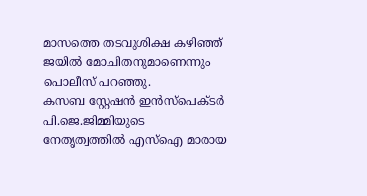മാസത്തെ തടവുശിക്ഷ കഴിഞ്ഞ് ജയിൽ മോചിതനുമാണെന്നും പൊലീസ് പറഞ്ഞു.
കസബ സ്റ്റേഷൻ ഇൻസ്പെക്ടർ പി.ജെ.ജിമ്മിയുടെ നേതൃത്വത്തിൽ എസ്ഐ മാരായ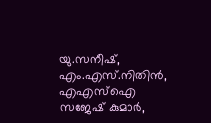യു.സനീഷ്, എം.എസ്.നിതിൻ, എഎസ്ഐ സജേഷ് കുമാർ,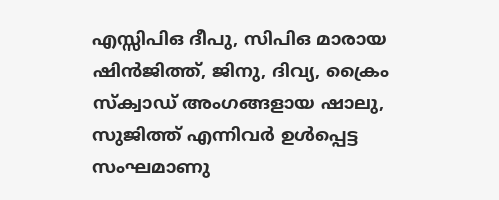എസ്സിപിഒ ദീപു, സിപിഒ മാരായ ഷിൻജിത്ത്, ജിനു, ദിവ്യ, ക്രൈം സ്ക്വാഡ് അംഗങ്ങളായ ഷാലു, സുജിത്ത് എന്നിവർ ഉൾപ്പെട്ട സംഘമാണു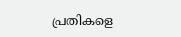പ്രതികളെ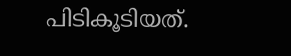പിടികൂടിയത്.